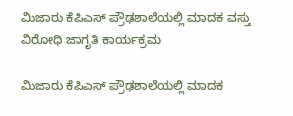ಮಿಜಾರು ಕೆಪಿಎಸ್ ಪ್ರೌಢಶಾಲೆಯಲ್ಲಿ ಮಾದಕ ವಸ್ತು ವಿರೋಧಿ ಜಾಗೃತಿ ಕಾರ್ಯಕ್ರಮ

ಮಿಜಾರು ಕೆಪಿಎಸ್ ಪ್ರೌಢಶಾಲೆಯಲ್ಲಿ ಮಾದಕ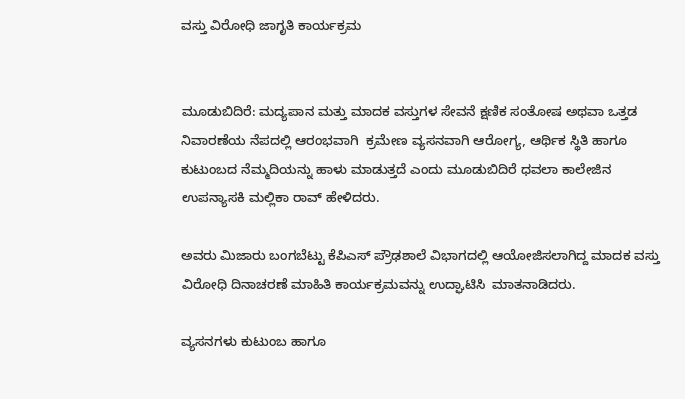ವಸ್ತು ವಿರೋಧಿ ಜಾಗೃತಿ ಕಾರ್ಯಕ್ರಮ


ಮೂಡುಬಿದಿರೆ: ಮದ್ಯಪಾನ ಮತ್ತು ಮಾದಕ ವಸ್ತುಗಳ ಸೇವನೆ ಕ್ಷಣಿಕ ಸಂತೋಷ ಅಥವಾ ಒತ್ತಡ ನಿವಾರಣೆಯ ನೆಪದಲ್ಲಿ ಆರಂಭವಾಗಿ  ಕ್ರಮೇಣ ವ್ಯಸನವಾಗಿ ಆರೋಗ್ಯ, ಆರ್ಥಿಕ ಸ್ಥಿತಿ ಹಾಗೂ ಕುಟುಂಬದ ನೆಮ್ಮದಿಯನ್ನು ಹಾಳು ಮಾಡುತ್ತದೆ ಎಂದು ಮೂಡುಬಿದಿರೆ ಧವಲಾ ಕಾಲೇಜಿನ ಉಪನ್ಯಾಸಕಿ ಮಲ್ಲಿಕಾ ರಾವ್ ಹೇಳಿದರು.

ಅವರು ಮಿಜಾರು ಬಂಗಬೆಟ್ಟು ಕೆಪಿಎಸ್ ಪ್ರೌಢಶಾಲೆ ವಿಭಾಗದಲ್ಲಿ ಆಯೋಜಿಸಲಾಗಿದ್ದ ಮಾದಕ ವಸ್ತು ವಿರೋಧಿ ದಿನಾಚರಣೆ ಮಾಹಿತಿ ಕಾರ್ಯಕ್ರಮವನ್ನು ಉದ್ಘಾಟಿಸಿ  ಮಾತನಾಡಿದರು.

ವ್ಯಸನಗಳು ಕುಟುಂಬ ಹಾಗೂ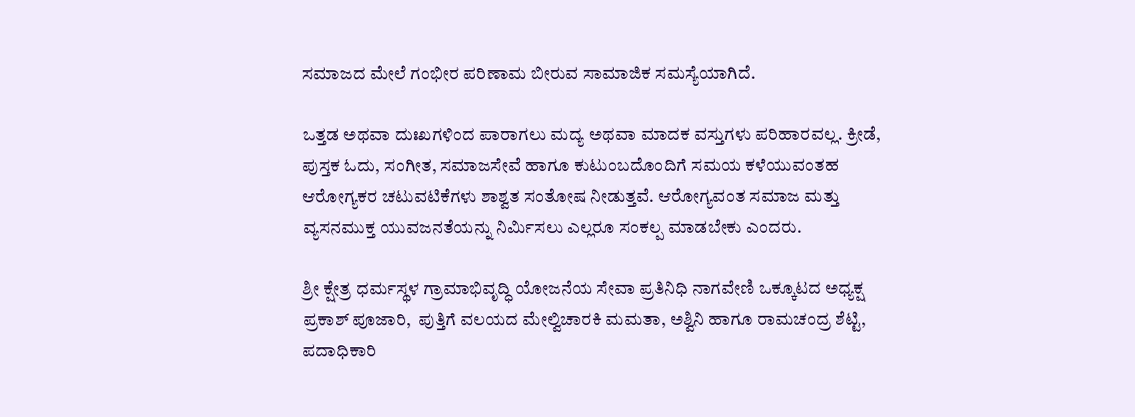ಸಮಾಜದ ಮೇಲೆ ಗಂಭೀರ ಪರಿಣಾಮ ಬೀರುವ ಸಾಮಾಜಿಕ ಸಮಸ್ಯೆಯಾಗಿದೆ.

ಒತ್ತಡ ಅಥವಾ ದುಃಖಗಳಿಂದ ಪಾರಾಗಲು ಮದ್ಯ ಅಥವಾ ಮಾದಕ ವಸ್ತುಗಳು ಪರಿಹಾರವಲ್ಲ. ಕ್ರೀಡೆ, ಪುಸ್ತಕ ಓದು, ಸಂಗೀತ, ಸಮಾಜಸೇವೆ ಹಾಗೂ ಕುಟುಂಬದೊಂದಿಗೆ ಸಮಯ ಕಳೆಯುವಂತಹ ಆರೋಗ್ಯಕರ ಚಟುವಟಿಕೆಗಳು ಶಾಶ್ವತ ಸಂತೋಷ ನೀಡುತ್ತವೆ. ಆರೋಗ್ಯವಂತ ಸಮಾಜ ಮತ್ತು ವ್ಯಸನಮುಕ್ತ ಯುವಜನತೆಯನ್ನು ನಿರ್ಮಿಸಲು ಎಲ್ಲರೂ ಸಂಕಲ್ಪ ಮಾಡಬೇಕು ಎಂದರು.

ಶ್ರೀ ಕ್ಷೇತ್ರ ಧರ್ಮಸ್ಥಳ ಗ್ರಾಮಾಭಿವೃದ್ಧಿ ಯೋಜನೆಯ ಸೇವಾ ಪ್ರತಿನಿಧಿ ನಾಗವೇಣಿ ಒಕ್ಕೂಟದ ಅಧ್ಯಕ್ಷ ಪ್ರಕಾಶ್ ಪೂಜಾರಿ,  ಪುತ್ತಿಗೆ ವಲಯದ ಮೇಲ್ವಿಚಾರಕಿ ಮಮತಾ, ಅಶ್ವಿನಿ ಹಾಗೂ ರಾಮಚಂದ್ರ ಶೆಟ್ಟಿ, ಪದಾಧಿಕಾರಿ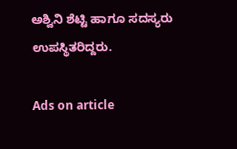ಅಶ್ವಿನಿ ಶೆಟ್ಟಿ ಹಾಗೂ ಸದಸ್ಯರು ಉಪಸ್ಥಿತರಿದ್ದರು.

Ads on article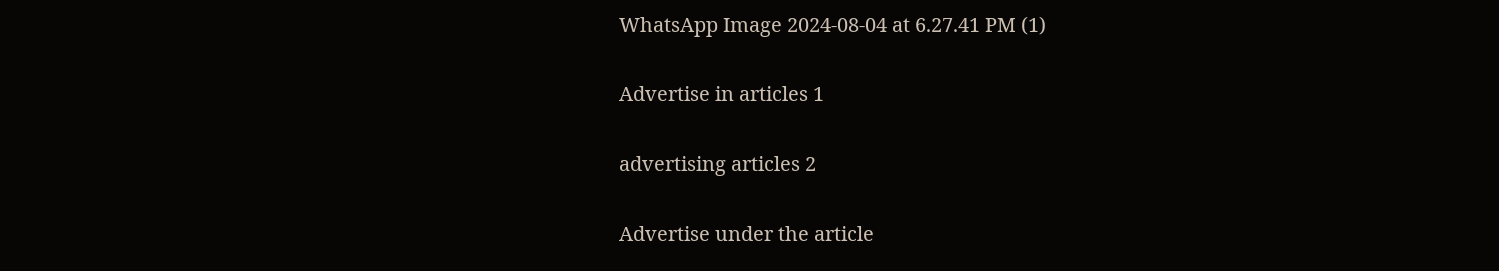WhatsApp Image 2024-08-04 at 6.27.41 PM (1)

Advertise in articles 1

advertising articles 2

Advertise under the article